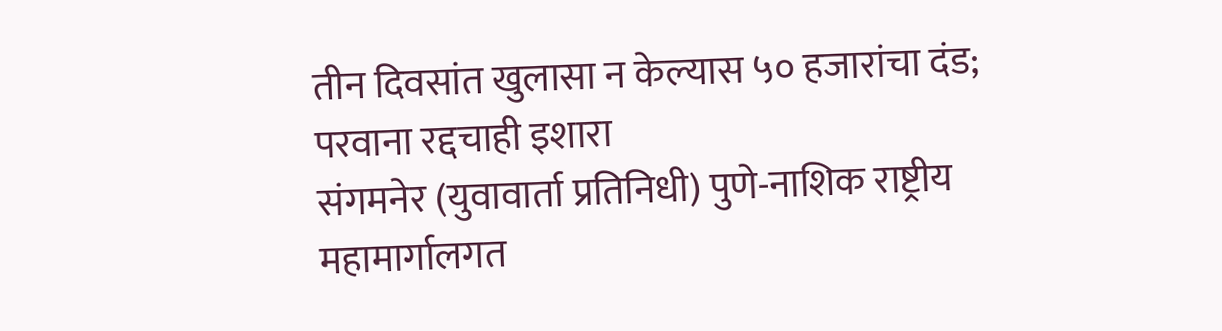तीन दिवसांत खुलासा न केल्यास ५० हजारांचा दंड; परवाना रद्दचाही इशारा
संगमनेर (युवावार्ता प्रतिनिधी) पुणे-नाशिक राष्ट्रीय महामार्गालगत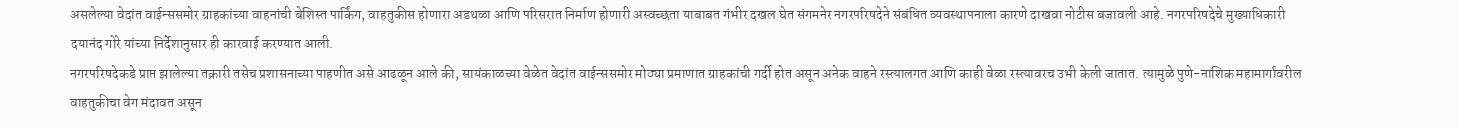असलेल्या वेदांत वाईन्ससमोर ग्राहकांच्या वाहनांची बेशिस्त पार्किंग, वाहतुकीस होणारा अडथळा आणि परिसरात निर्माण होणारी अस्वच्छता याबाबत गंभीर दखल घेत संगमनेर नगरपरिषदेने संबंधित व्यवस्थापनाला कारणे दाखवा नोटीस बजावली आहे. नगरपरिषदेचे मुख्याधिकारी दयानंद गोरे यांच्या निर्देशानुसार ही कारवाई करण्यात आली.
नगरपरिषदेकडे प्राप्त झालेल्या तक्रारी तसेच प्रशासनाच्या पाहणीत असे आढळून आले की, सायंकाळच्या वेळेत वेदांत वाईन्ससमोर मोठ्या प्रमाणात ग्राहकांची गर्दी होत असून अनेक वाहने रस्त्यालगत आणि काही वेळा रस्त्यावरच उभी केली जातात. त्यामुळे पुणे-नाशिक महामार्गावरील वाहतुकीचा वेग मंदावत असून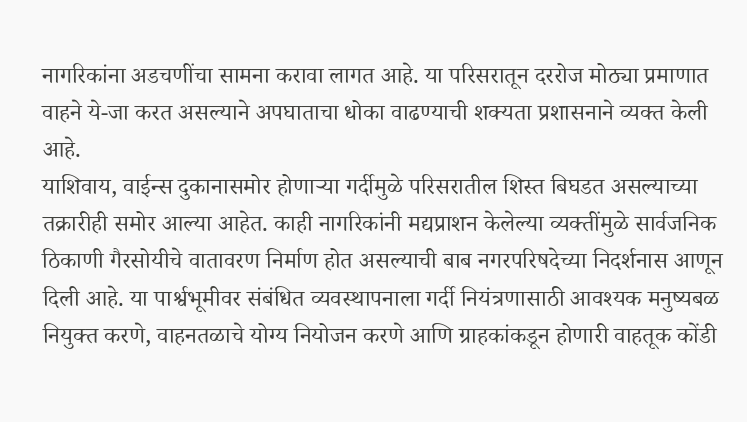नागरिकांना अडचणींचा सामना करावा लागत आहे. या परिसरातून दररोज मोठ्या प्रमाणात वाहने ये-जा करत असल्याने अपघाताचा धोका वाढण्याची शक्यता प्रशासनाने व्यक्त केली आहे.
याशिवाय, वाईन्स दुकानासमोर होणाऱ्या गर्दीमुळे परिसरातील शिस्त बिघडत असल्याच्या तक्रारीही समोर आल्या आहेत. काही नागरिकांनी मद्यप्राशन केलेल्या व्यक्तींमुळे सार्वजनिक ठिकाणी गैरसोयीचे वातावरण निर्माण होत असल्याची बाब नगरपरिषदेच्या निदर्शनास आणून दिली आहे. या पार्श्वभूमीवर संबंधित व्यवस्थापनाला गर्दी नियंत्रणासाठी आवश्यक मनुष्यबळ नियुक्त करणे, वाहनतळाचे योग्य नियोजन करणे आणि ग्राहकांकडून होणारी वाहतूक कोंडी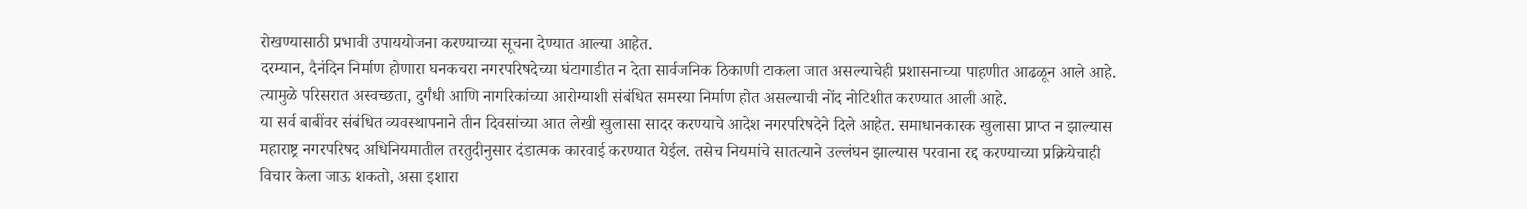रोखण्यासाठी प्रभावी उपाययोजना करण्याच्या सूचना देण्यात आल्या आहेत.
दरम्यान, दैनंदिन निर्माण होणारा घनकचरा नगरपरिषदेच्या घंटागाडीत न देता सार्वजनिक ठिकाणी टाकला जात असल्याचेही प्रशासनाच्या पाहणीत आढळून आले आहे. त्यामुळे परिसरात अस्वच्छता, दुर्गंधी आणि नागरिकांच्या आरोग्याशी संबंधित समस्या निर्माण होत असल्याची नोंद नोटिशीत करण्यात आली आहे.
या सर्व बाबींवर संबंधित व्यवस्थापनाने तीन दिवसांच्या आत लेखी खुलासा सादर करण्याचे आदेश नगरपरिषदेने दिले आहेत. समाधानकारक खुलासा प्राप्त न झाल्यास महाराष्ट्र नगरपरिषद अधिनियमातील तरतुदीनुसार दंडात्मक कारवाई करण्यात येईल. तसेच नियमांचे सातत्याने उल्लंघन झाल्यास परवाना रद्द करण्याच्या प्रक्रियेचाही विचार केला जाऊ शकतो, असा इशारा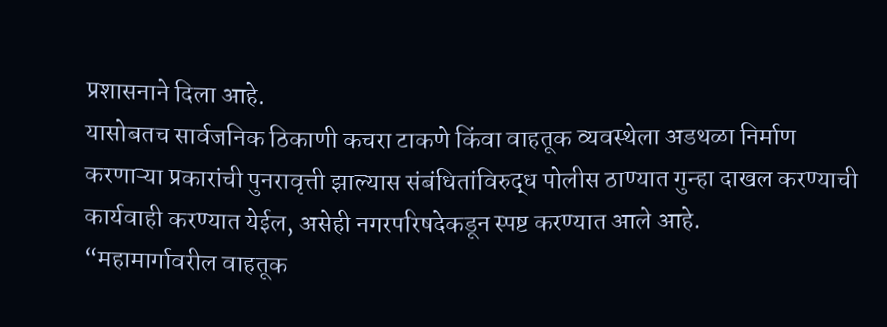प्रशासनाने दिला आहे.
यासोबतच सार्वजनिक ठिकाणी कचरा टाकणे किंवा वाहतूक व्यवस्थेला अडथळा निर्माण करणाऱ्या प्रकारांची पुनरावृत्ती झाल्यास संबंधितांविरुद्ध पोलीस ठाण्यात गुन्हा दाखल करण्याची कार्यवाही करण्यात येईल, असेही नगरपरिषदेकडून स्पष्ट करण्यात आले आहे.
“महामार्गावरील वाहतूक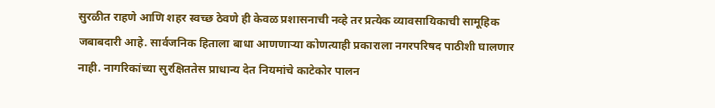सुरळीत राहणे आणि शहर स्वच्छ ठेवणे ही केवळ प्रशासनाची नव्हे तर प्रत्येक व्यावसायिकाची सामूहिक जबाबदारी आहे. सार्वजनिक हिताला बाधा आणणाऱ्या कोणत्याही प्रकाराला नगरपरिषद पाठीशी घालणार नाही. नागरिकांच्या सुरक्षिततेस प्राधान्य देत नियमांचे काटेकोर पालन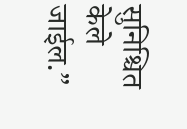सुनिश्चित केले जाईल.”